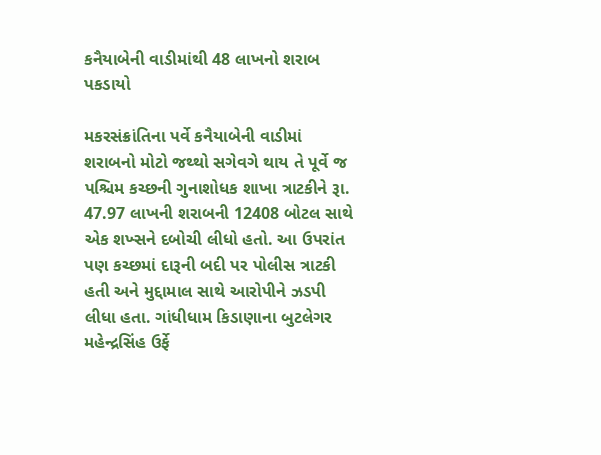કનૈયાબેની વાડીમાંથી 48 લાખનો શરાબ પકડાયો

મકરસંક્રાંતિના પર્વે કનૈયાબેની વાડીમાં શરાબનો મોટો જથ્થો સગેવગે થાય તે પૂર્વે જ પશ્ચિમ કચ્છની ગુનાશોધક શાખા ત્રાટકીને રૂા. 47.97 લાખની શરાબની 12408 બોટલ સાથે એક શખ્સને દબોચી લીધો હતો. આ ઉપરાંત પણ કચ્છમાં દારૂની બદી પર પોલીસ ત્રાટકી હતી અને મુદ્દામાલ સાથે આરોપીને ઝડપી લીધા હતા. ગાંધીધામ કિડાણાના બુટલેગર મહેન્દ્રસિંહ ઉર્ફે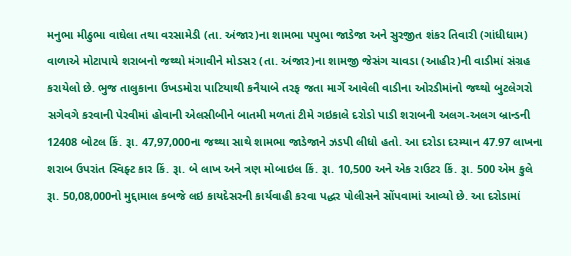મનુભા મીઠુભા વાઘેલા તથા વરસામેડી (તા. અંજાર)ના શામભા પપુભા જાડેજા અને સુરજીત શંકર તિવારી (ગાંધીધામ) વાળાએ મોટાપાયે શરાબનો જથ્થો મંગાવીને મોડસર (તા. અંજાર)ના શામજી જેસંગ ચાવડા (આહીર)ની વાડીમાં સંગ્રહ કરાયેલો છે. ભુજ તાલુકાના ઉખડમોરા પાટિયાથી કનૈયાબે તરફ જતા માર્ગે આવેલી વાડીના ઓરડીમાંનો જથ્થો બુટલેગરો સગેવગે કરવાની પેરવીમાં હોવાની એલસીબીને બાતમી મળતાં ટીમે ગઇકાલે દરોડો પાડી શરાબની અલગ-અલગ બ્રાન્ડની 12408 બોટલ કિં. રૂા. 47,97,000ના જથ્થા સાથે શામભા જાડેજાને ઝડપી લીધો હતો. આ દરોડા દરમ્યાન 47.97 લાખના શરાબ ઉપરાંત સ્વિફ્ટ કાર કિં. રૂા. બે લાખ અને ત્રણ મોબાઇલ કિં. રૂા. 10,500 અને એક રાઉટર કિં. રૂા. 500 એમ કુલે રૂા. 50,08,000નો મુદ્દામાલ કબજે લઇ કાયદેસરની કાર્યવાહી કરવા પદ્ધર પોલીસને સોંપવામાં આવ્યો છે. આ દરોડામાં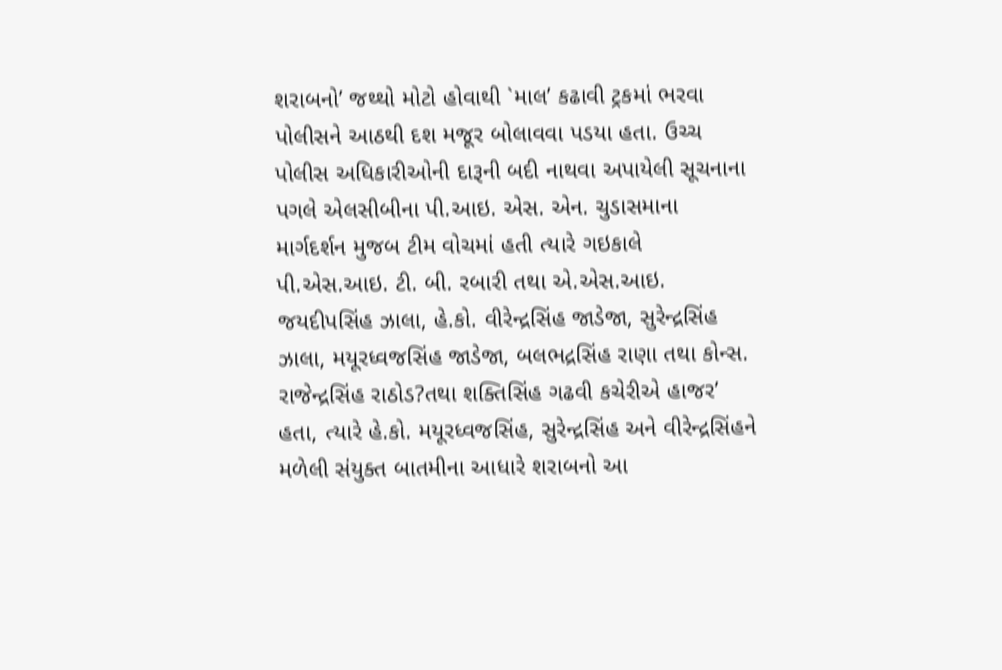શરાબનો’ જથ્થો મોટો હોવાથી `માલ’ કઢાવી ટ્રકમાં ભરવા પોલીસને આઠથી દશ મજૂર બોલાવવા પડયા હતા. ઉચ્ચ પોલીસ અધિકારીઓની દારૂની બદી નાથવા અપાયેલી સૂચનાના પગલે એલસીબીના પી.આઇ. એસ. એન. ચુડાસમાના માર્ગદર્શન મુજબ ટીમ વોચમાં હતી ત્યારે ગઇકાલે પી.એસ.આઇ. ટી. બી. રબારી તથા એ.એસ.આઇ. જયદીપસિંહ ઝાલા, હે.કો. વીરેન્દ્રસિંહ જાડેજા, સુરેન્દ્રસિંહ ઝાલા, મયૂરધ્વજસિંહ જાડેજા, બલભદ્રસિંહ રાણા તથા કોન્સ. રાજેન્દ્રસિંહ રાઠોડ?તથા શક્તિસિંહ ગઢવી કચેરીએ હાજર’ હતા, ત્યારે હે.કો. મયૂરધ્વજસિંહ, સુરેન્દ્રસિંહ અને વીરેન્દ્રસિંહને મળેલી સંયુક્ત બાતમીના આધારે શરાબનો આ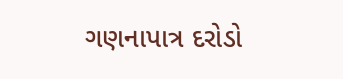ગણનાપાત્ર દરોડો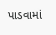પાડવામાં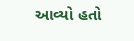આવ્યો હતો